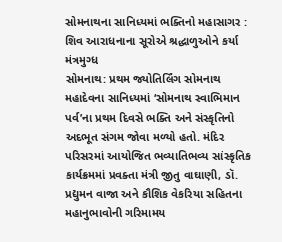સોમનાથના સાનિધ્યમાં ભક્તિનો મહાસાગર : શિવ આરાધનાના સૂરોએ શ્રદ્ધાળુઓને કર્યા મંત્રમુગ્ધ
સોમનાથ: પ્રથમ જ્યોતિર્લિંગ સોમનાથ મહાદેવના સાનિધ્યમાં ‘સોમનાથ સ્વાભિમાન પર્વ’ના પ્રથમ દિવસે ભક્તિ અને સંસ્કૃતિનો અદભૂત સંગમ જોવા મળ્યો હતો. મંદિર પરિસરમાં આયોજિત ભવ્યાતિભવ્ય સાંસ્કૃતિક કાર્યક્રમમાં પ્રવક્તા મંત્રી જીતુ વાઘાણી, ડૉ. પ્રદ્યુમન વાજા અને કૌશિક વેકરિયા સહિતના મહાનુભાવોની ગરિમામય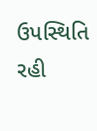ઉપસ્થિતિ રહી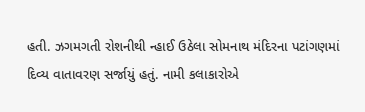હતી. ઝગમગતી રોશનીથી ન્હાઈ ઉઠેલા સોમનાથ મંદિરના પટાંગણમાં દિવ્ય વાતાવરણ સર્જાયું હતું. નામી કલાકારોએ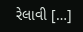રેલાવી […]